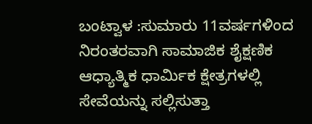ಬಂಟ್ವಾಳ :ಸುಮಾರು 11ವರ್ಷಗಳಿಂದ ನಿರಂತರವಾಗಿ ಸಾಮಾಜಿಕ ಶೈಕ್ಷಣಿಕ ಆಧ್ಯಾತ್ಮಿಕ ಧಾರ್ಮಿಕ ಕ್ಷೇತ್ರಗಳಲ್ಲಿ ಸೇವೆಯನ್ನು ಸಲ್ಲಿಸುತ್ತಾ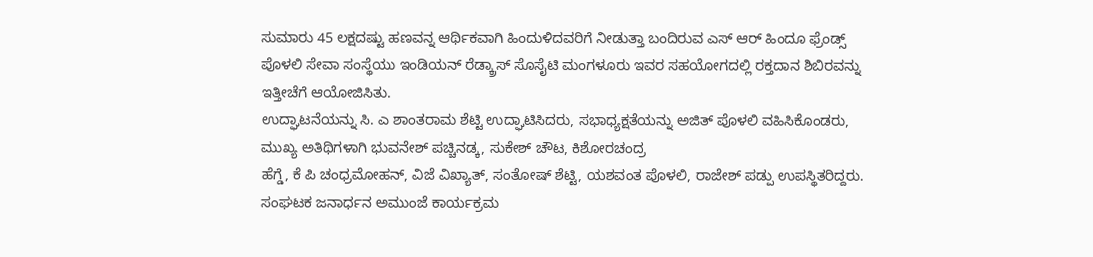ಸುಮಾರು 45 ಲಕ್ಷದಷ್ಟು ಹಣವನ್ನ ಆರ್ಥಿಕವಾಗಿ ಹಿಂದುಳಿದವರಿಗೆ ನೀಡುತ್ತಾ ಬಂದಿರುವ ಎಸ್ ಆರ್ ಹಿಂದೂ ಫ್ರೆಂಡ್ಸ್ ಪೊಳಲಿ ಸೇವಾ ಸಂಸ್ಥೆಯು ಇಂಡಿಯನ್ ರೆಡ್ಕ್ರಾಸ್ ಸೊಸೈಟಿ ಮಂಗಳೂರು ಇವರ ಸಹಯೋಗದಲ್ಲಿ ರಕ್ತದಾನ ಶಿಬಿರವನ್ನು ಇತ್ತೀಚೆಗೆ ಆಯೋಜಿಸಿತು.
ಉದ್ಘಾಟನೆಯನ್ನು ಸಿ. ಎ ಶಾಂತರಾಮ ಶೆಟ್ಟಿ ಉದ್ಘಾಟಿಸಿದರು, ಸಭಾಧ್ಯಕ್ಷತೆಯನ್ನು ಅಜಿತ್ ಪೊಳಲಿ ವಹಿಸಿಕೊಂಡರು, ಮುಖ್ಯ ಅತಿಥಿಗಳಾಗಿ ಭುವನೇಶ್ ಪಚ್ಚಿನಡ್ಕ, ಸುಕೇಶ್ ಚೌಟ, ಕಿಶೋರಚಂದ್ರ
ಹೆಗ್ಡೆ, ಕೆ ಪಿ ಚಂಧ್ರಮೋಹನ್, ವಿಜೆ ವಿಖ್ಯಾತ್, ಸಂತೋಷ್ ಶೆಟ್ಟಿ, ಯಶವಂತ ಪೊಳಲಿ, ರಾಜೇಶ್ ಪಡ್ಪು ಉಪಸ್ಥಿತರಿದ್ದರು.
ಸಂಘಟಕ ಜನಾರ್ಧನ ಅಮುಂಜೆ ಕಾರ್ಯಕ್ರಮ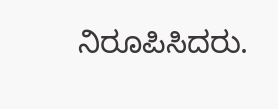ನಿರೂಪಿಸಿದರು.